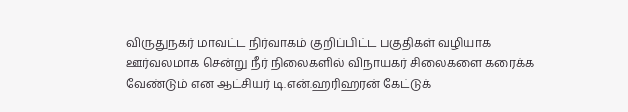விருதுநகர் மாவட்ட நிர்வாகம் குறிப்பிட்ட பகுதிகள் வழியாக ஊர்வலமாக சென்று நீர் நிலைகளில் விநாயகர் சிலைகளை கரைக்க வேண்டும் என ஆட்சியர் டி.என்.ஹரிஹரன் கேட்டுக்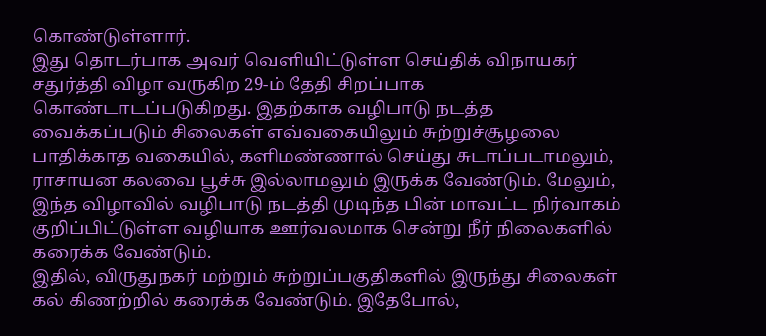கொண்டுள்ளார்.
இது தொடர்பாக அவர் வெளியிட்டுள்ள செய்திக் விநாயகர் சதுர்த்தி விழா வருகிற 29-ம் தேதி சிறப்பாக கொண்டாடப்படுகிறது. இதற்காக வழிபாடு நடத்த வைக்கப்படும் சிலைகள் எவ்வகையிலும் சுற்றுச்சூழலை பாதிக்காத வகையில், களிமண்ணால் செய்து சுடாப்படாமலும், ராசாயன கலவை பூச்சு இல்லாமலும் இருக்க வேண்டும். மேலும், இந்த விழாவில் வழிபாடு நடத்தி முடிந்த பின் மாவட்ட நிர்வாகம் குறிப்பிட்டுள்ள வழியாக ஊர்வலமாக சென்று நீர் நிலைகளில் கரைக்க வேண்டும்.
இதில், விருதுநகர் மற்றும் சுற்றுப்பகுதிகளில் இருந்து சிலைகள் கல் கிணற்றில் கரைக்க வேண்டும். இதேபோல்,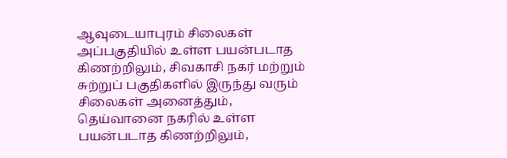ஆவுடையாபுரம் சிலைகள் அப்பகுதியில் உள்ள பயன்படாத கிணற்றிலும், சிவகாசி நகர் மற்றும் சுற்றுப் பகுதிகளில் இருந்து வரும் சிலைகள் அனைத்தும், தெய்வானை நகரில் உள்ள பயன்படாத கிணற்றிலும்,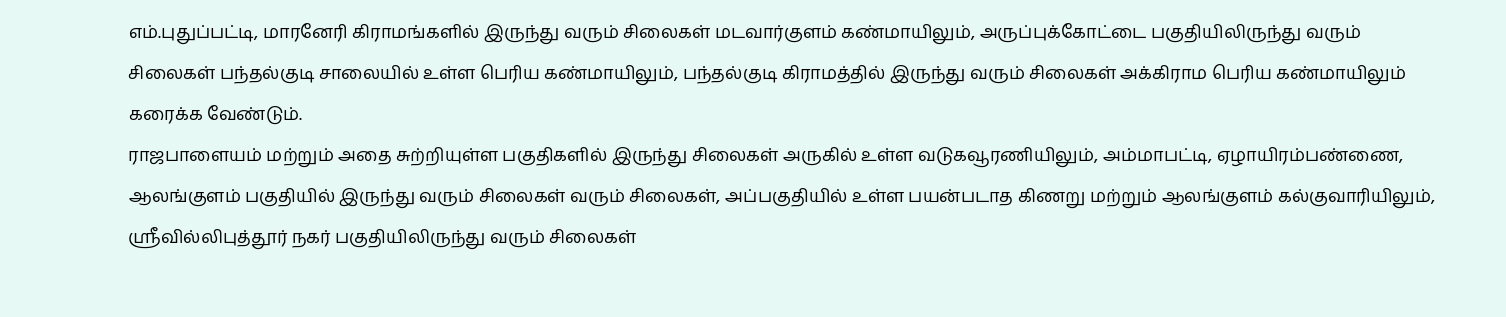எம்.புதுப்பட்டி, மாரனேரி கிராமங்களில் இருந்து வரும் சிலைகள் மடவார்குளம் கண்மாயிலும், அருப்புக்கோட்டை பகுதியிலிருந்து வரும் சிலைகள் பந்தல்குடி சாலையில் உள்ள பெரிய கண்மாயிலும், பந்தல்குடி கிராமத்தில் இருந்து வரும் சிலைகள் அக்கிராம பெரிய கண்மாயிலும் கரைக்க வேண்டும்.
ராஜபாளையம் மற்றும் அதை சுற்றியுள்ள பகுதிகளில் இருந்து சிலைகள் அருகில் உள்ள வடுகவூரணியிலும், அம்மாபட்டி, ஏழாயிரம்பண்ணை, ஆலங்குளம் பகுதியில் இருந்து வரும் சிலைகள் வரும் சிலைகள், அப்பகுதியில் உள்ள பயன்படாத கிணறு மற்றும் ஆலங்குளம் கல்குவாரியிலும், ஸ்ரீவில்லிபுத்தூர் நகர் பகுதியிலிருந்து வரும் சிலைகள்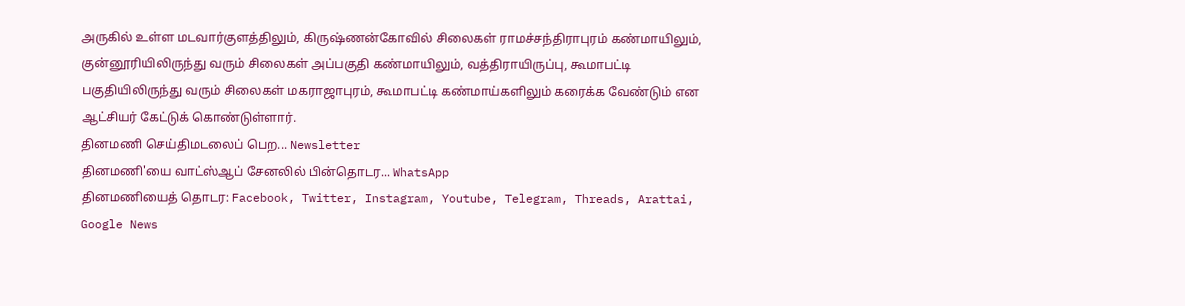அருகில் உள்ள மடவார்குளத்திலும், கிருஷ்ணன்கோவில் சிலைகள் ராமச்சந்திராபுரம் கண்மாயிலும், குன்னூரியிலிருந்து வரும் சிலைகள் அப்பகுதி கண்மாயிலும், வத்திராயிருப்பு, கூமாபட்டி பகுதியிலிருந்து வரும் சிலைகள் மகராஜாபுரம், கூமாபட்டி கண்மாய்களிலும் கரைக்க வேண்டும் என ஆட்சியர் கேட்டுக் கொண்டுள்ளார்.
தினமணி செய்திமடலைப் பெற... Newsletter
தினமணி'யை வாட்ஸ்ஆப் சேனலில் பின்தொடர... WhatsApp
தினமணியைத் தொடர: Facebook, Twitter, Instagram, Youtube, Telegram, Threads, Arattai, Google News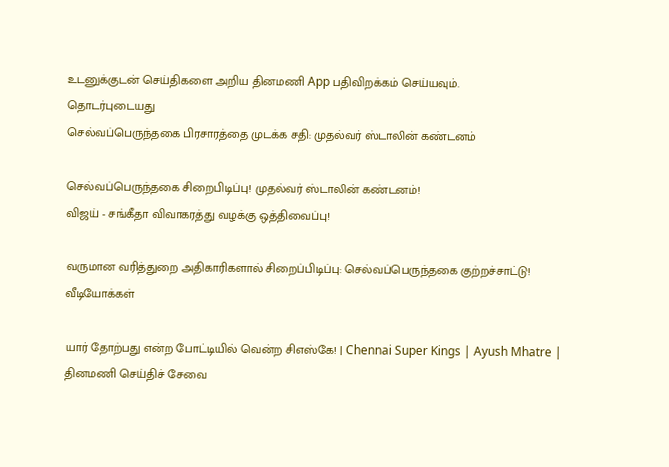உடனுக்குடன் செய்திகளை அறிய தினமணி App பதிவிறக்கம் செய்யவும்.
தொடர்புடையது
செல்வப்பெருந்தகை பிரசாரத்தை முடக்க சதி: முதல்வர் ஸ்டாலின் கண்டனம்

செல்வப்பெருந்தகை சிறைபிடிப்பு! முதல்வர் ஸ்டாலின் கண்டனம்!
விஜய் - சங்கீதா விவாகரத்து வழக்கு ஒத்திவைப்பு!

வருமான வரித்துறை அதிகாரிகளால் சிறைப்பிடிப்பு: செல்வப்பெருந்தகை குற்றச்சாட்டு!
வீடியோக்கள்

யார் தோற்பது என்ற போட்டியில் வென்ற சிஎஸ்கே! | Chennai Super Kings | Ayush Mhatre |
தினமணி செய்திச் சேவை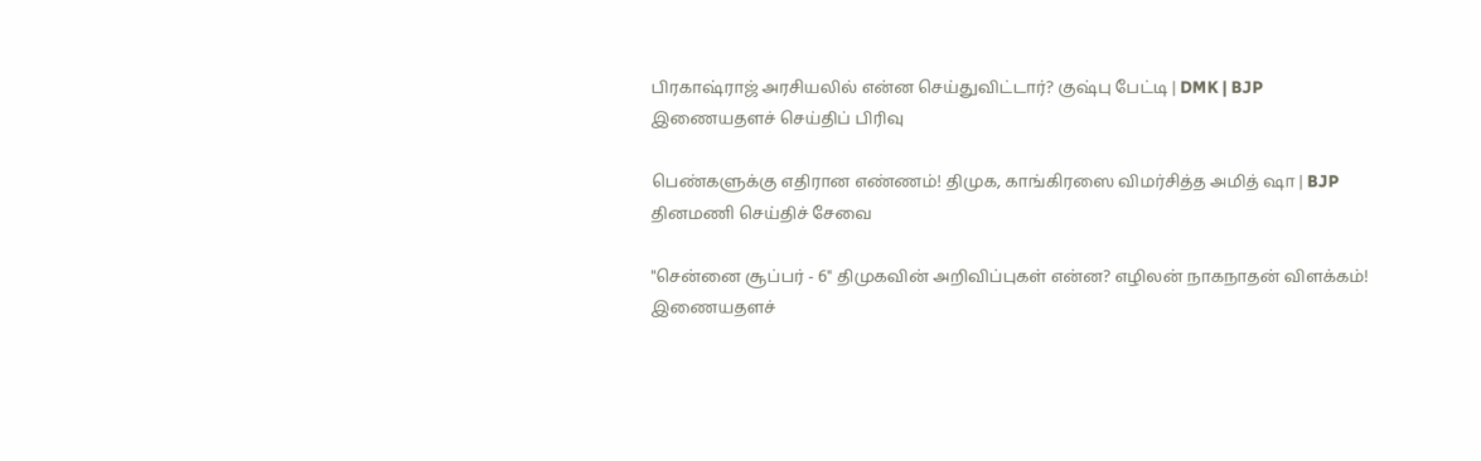பிரகாஷ்ராஜ் அரசியலில் என்ன செய்துவிட்டார்? குஷ்பு பேட்டி | DMK | BJP
இணையதளச் செய்திப் பிரிவு

பெண்களுக்கு எதிரான எண்ணம்! திமுக, காங்கிரஸை விமர்சித்த அமித் ஷா | BJP
தினமணி செய்திச் சேவை

"சென்னை சூப்பர் - 6" திமுகவின் அறிவிப்புகள் என்ன? எழிலன் நாகநாதன் விளக்கம்!
இணையதளச்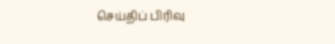செய்திப் பிரிவு